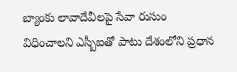బ్యాంకు లావాదేవీలపై సేవా రుసుం
విధించాలని ఎస్బీఐతో పాటు దేశంలోని ప్రధాన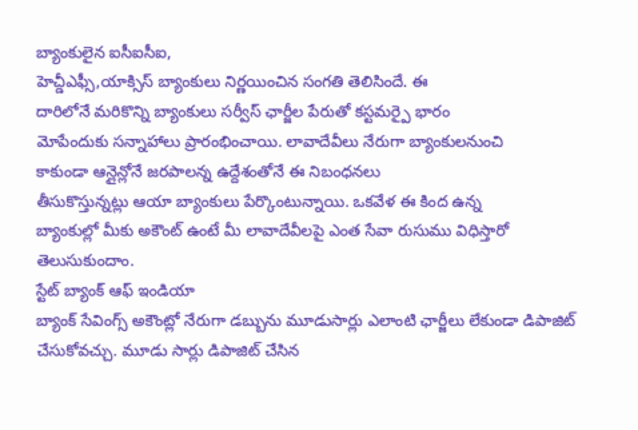బ్యాంకులైన ఐసీఐసీఐ,
హెచ్డీఎఫ్సీ,యాక్సిస్ బ్యాంకులు నిర్ణయించిన సంగతి తెలిసిందే. ఈ
దారిలోనే మరికొన్ని బ్యాంకులు సర్వీస్ ఛార్జీల పేరుతో కస్టమర్పై భారం
మోపేందుకు సన్నాహాలు ప్రారంభించాయి. లావాదేవీలు నేరుగా బ్యాంకులనుంచి
కాకుండా ఆన్లైన్లోనే జరపాలన్న ఉద్దేశంతోనే ఈ నిబంధనలు
తీసుకొస్తున్నట్లు ఆయా బ్యాంకులు పేర్కొంటున్నాయి. ఒకవేళ ఈ కింద ఉన్న
బ్యాంకుల్లో మీకు అకౌంట్ ఉంటే మీ లావాదేవీలపై ఎంత సేవా రుసుము విధిస్తారో
తెలుసుకుందాం.
స్టేట్ బ్యాంక్ ఆఫ్ ఇండియా
బ్యాంక్ సేవింగ్స్ అకౌంట్లో నేరుగా డబ్బును మూడుసార్లు ఎలాంటి ఛార్జీలు లేకుండా డిపాజిట్ చేసుకోవచ్చు. మూడు సార్లు డిపాజిట్ చేసిన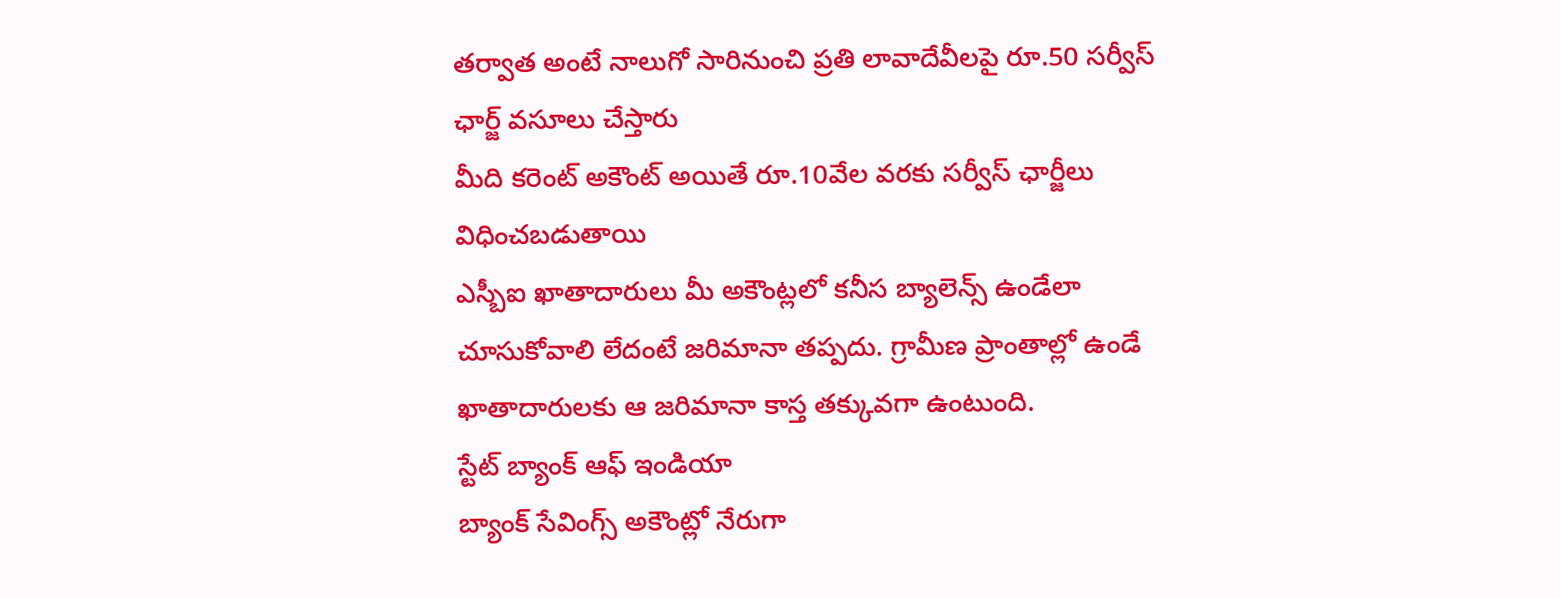తర్వాత అంటే నాలుగో సారినుంచి ప్రతి లావాదేవీలపై రూ.50 సర్వీస్ ఛార్జ్ వసూలు చేస్తారు
మీది కరెంట్ అకౌంట్ అయితే రూ.10వేల వరకు సర్వీస్ ఛార్జీలు విధించబడుతాయి
ఎస్బీఐ ఖాతాదారులు మీ అకౌంట్లలో కనీస బ్యాలెన్స్ ఉండేలా చూసుకోవాలి లేదంటే జరిమానా తప్పదు. గ్రామీణ ప్రాంతాల్లో ఉండే ఖాతాదారులకు ఆ జరిమానా కాస్త తక్కువగా ఉంటుంది.
స్టేట్ బ్యాంక్ ఆఫ్ ఇండియా
బ్యాంక్ సేవింగ్స్ అకౌంట్లో నేరుగా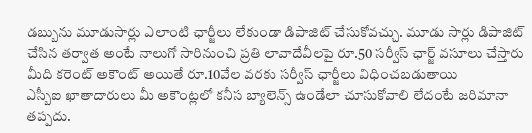డబ్బును మూడుసార్లు ఎలాంటి ఛార్జీలు లేకుండా డిపాజిట్ చేసుకోవచ్చు. మూడు సార్లు డిపాజిట్ చేసిన తర్వాత అంటే నాలుగో సారినుంచి ప్రతి లావాదేవీలపై రూ.50 సర్వీస్ ఛార్జ్ వసూలు చేస్తారు
మీది కరెంట్ అకౌంట్ అయితే రూ.10వేల వరకు సర్వీస్ ఛార్జీలు విధించబడుతాయి
ఎస్బీఐ ఖాతాదారులు మీ అకౌంట్లలో కనీస బ్యాలెన్స్ ఉండేలా చూసుకోవాలి లేదంటే జరిమానా తప్పదు.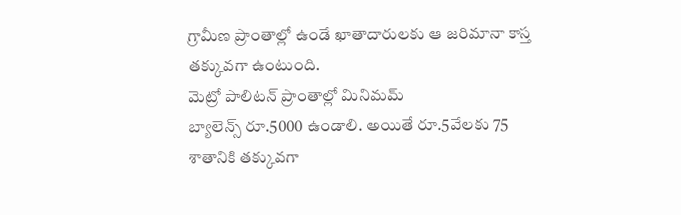గ్రామీణ ప్రాంతాల్లో ఉండే ఖాతాదారులకు ఆ జరిమానా కాస్త తక్కువగా ఉంటుంది.
మెట్రో పాలిటన్ ప్రాంతాల్లో మినిమమ్
బ్యాలెన్స్ రూ.5000 ఉండాలి. అయితే రూ.5వేలకు 75 శాతానికి తక్కువగా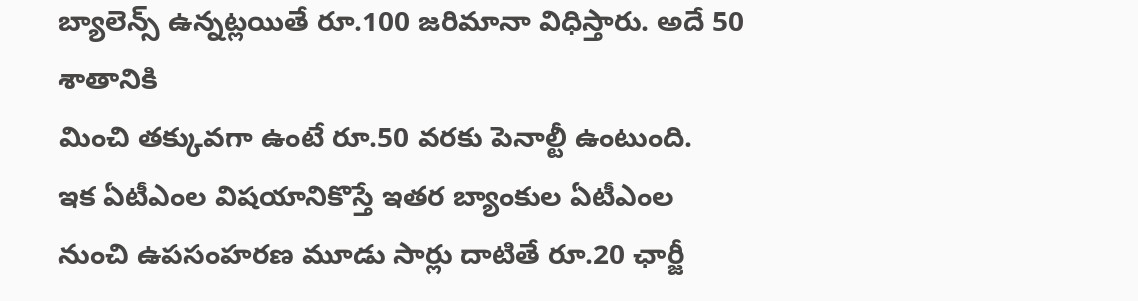బ్యాలెన్స్ ఉన్నట్లయితే రూ.100 జరిమానా విధిస్తారు. అదే 50 శాతానికి
మించి తక్కువగా ఉంటే రూ.50 వరకు పెనాల్టీ ఉంటుంది.
ఇక ఏటీఎంల విషయానికొస్తే ఇతర బ్యాంకుల ఏటీఎంల నుంచి ఉపసంహరణ మూడు సార్లు దాటితే రూ.20 ఛార్జీ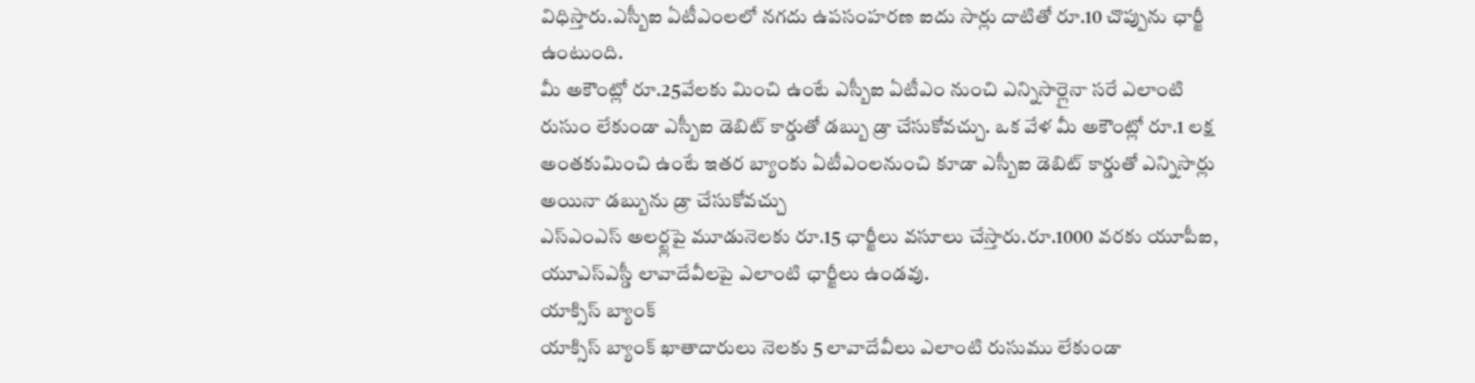విధిస్తారు.ఎస్బీఐ ఏటీఎంలలో నగదు ఉపసంహరణ ఐదు సార్లు దాటితో రూ.10 చొప్పును ఛార్జీ ఉంటుంది.
మీ అకౌంట్లో రూ.25వేలకు మించి ఉంటే ఎస్బీఐ ఏటీఎం నుంచి ఎన్నిసార్లైనా సరే ఎలాంటి రుసుం లేకుండా ఎస్బీఐ డెబిట్ కార్డుతో డబ్బు డ్రా చేసుకోవచ్చు. ఒక వేళ మీ అకౌంట్లో రూ.1 లక్ష అంతకుమించి ఉంటే ఇతర బ్యాంకు ఏటీఎంలనుంచి కూడా ఎస్బీఐ డెబిట్ కార్డుతో ఎన్నిసార్లు అయినా డబ్బును డ్రా చేసుకోవచ్చు
ఎస్ఎంఎస్ అలర్ట్లపై మూడునెలకు రూ.15 ఛార్జీలు వసూలు చేస్తారు.రూ.1000 వరకు యూపీఐ, యూఎస్ఎస్డీ లావాదేవీలపై ఎలాంటి ఛార్జీలు ఉండవు.
యాక్సిస్ బ్యాంక్
యాక్సిస్ బ్యాంక్ ఖాతాదారులు నెలకు 5 లావాదేవీలు ఎలాంటి రుసుము లేకుండా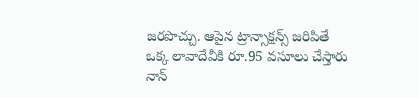జరపొచ్చు. ఆపైన ట్రాన్సాక్షన్స్ జరిపితే ఒక్క లావాదేవీకి రూ.95 వసూలు చేస్తారు
నాన్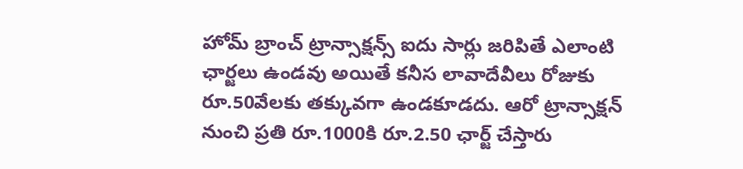హోమ్ బ్రాంచ్ ట్రాన్సాక్షన్స్ ఐదు సార్లు జరిపితే ఎలాంటి ఛార్జలు ఉండవు అయితే కనీస లావాదేవీలు రోజుకు రూ.50వేలకు తక్కువగా ఉండకూడదు. ఆరో ట్రాన్సాక్షన్ నుంచి ప్రతి రూ.1000కి రూ.2.50 ఛార్జ్ చేస్తారు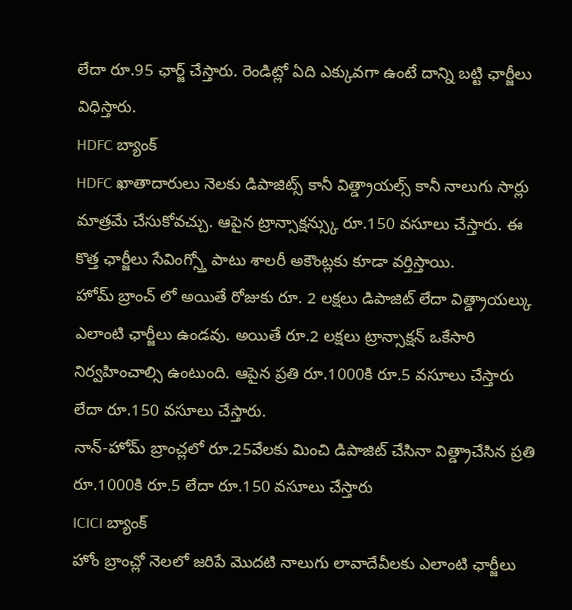లేదా రూ.95 ఛార్జ్ చేస్తారు. రెండిట్లో ఏది ఎక్కువగా ఉంటే దాన్ని బట్టి ఛార్జీలు విధిస్తారు.
HDFC బ్యాంక్
HDFC ఖాతాదారులు నెలకు డిపాజిట్స్ కానీ విత్డ్రాయల్స్ కానీ నాలుగు సార్లు మాత్రమే చేసుకోవచ్చు. ఆపైన ట్రాన్సాక్షన్స్కు రూ.150 వసూలు చేస్తారు. ఈ కొత్త ఛార్జీలు సేవింగ్స్తో పాటు శాలరీ అకౌంట్లకు కూడా వర్తిస్తాయి.
హోమ్ బ్రాంచ్ లో అయితే రోజుకు రూ. 2 లక్షలు డిపాజిట్ లేదా విత్డ్రాయల్కు ఎలాంటి ఛార్జీలు ఉండవు. అయితే రూ.2 లక్షలు ట్రాన్సాక్షన్ ఒకేసారి నిర్వహించాల్సి ఉంటుంది. ఆపైన ప్రతి రూ.1000కి రూ.5 వసూలు చేస్తారు లేదా రూ.150 వసూలు చేస్తారు.
నాన్-హోమ్ బ్రాంచ్లలో రూ.25వేలకు మించి డిపాజిట్ చేసినా విత్డ్రాచేసిన ప్రతి రూ.1000కి రూ.5 లేదా రూ.150 వసూలు చేస్తారు
ICICI బ్యాంక్
హోం బ్రాంచ్లో నెలలో జరిపే మొదటి నాలుగు లావాదేవీలకు ఎలాంటి ఛార్జీలు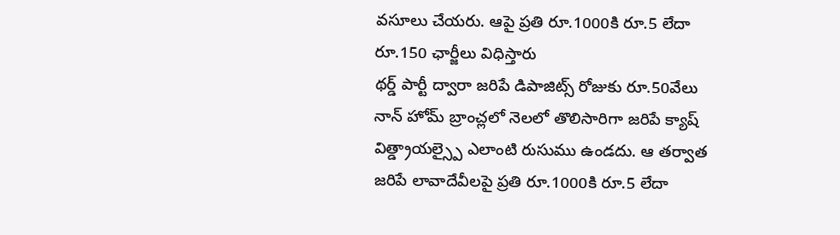వసూలు చేయరు. ఆపై ప్రతి రూ.1000కి రూ.5 లేదా రూ.150 ఛార్జీలు విధిస్తారు
థర్డ్ పార్టీ ద్వారా జరిపే డిపాజిట్స్ రోజుకు రూ.50వేలు
నాన్ హోమ్ బ్రాంచ్లలో నెలలో తొలిసారిగా జరిపే క్యాష్ విత్డ్రాయల్స్పై ఎలాంటి రుసుము ఉండదు. ఆ తర్వాత జరిపే లావాదేవీలపై ప్రతి రూ.1000కి రూ.5 లేదా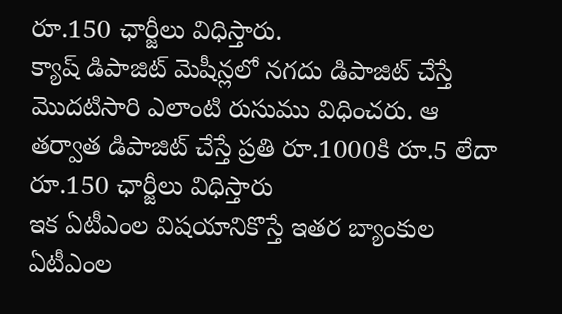రూ.150 ఛార్జీలు విధిస్తారు.
క్యాష్ డిపాజిట్ మెషీన్లలో నగదు డిపాజిట్ చేస్తే మొదటిసారి ఎలాంటి రుసుము విధించరు. ఆ తర్వాత డిపాజిట్ చేస్తే ప్రతి రూ.1000కి రూ.5 లేదా రూ.150 ఛార్జీలు విధిస్తారు
ఇక ఏటీఎంల విషయానికొస్తే ఇతర బ్యాంకుల ఏటీఎంల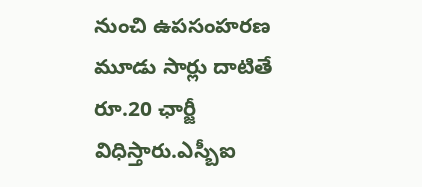నుంచి ఉపసంహరణ మూడు సార్లు దాటితే రూ.20 ఛార్జీ విధిస్తారు.ఎస్బీఐ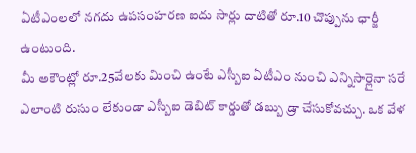ఏటీఎంలలో నగదు ఉపసంహరణ ఐదు సార్లు దాటితో రూ.10 చొప్పును ఛార్జీ ఉంటుంది.
మీ అకౌంట్లో రూ.25వేలకు మించి ఉంటే ఎస్బీఐ ఏటీఎం నుంచి ఎన్నిసార్లైనా సరే ఎలాంటి రుసుం లేకుండా ఎస్బీఐ డెబిట్ కార్డుతో డబ్బు డ్రా చేసుకోవచ్చు. ఒక వేళ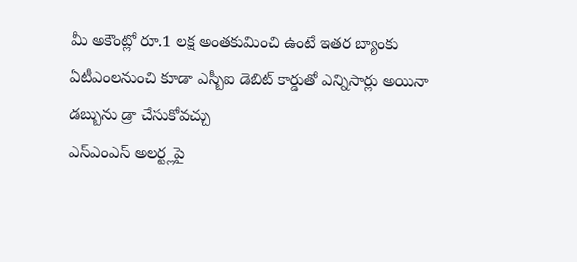మీ అకౌంట్లో రూ.1 లక్ష అంతకుమించి ఉంటే ఇతర బ్యాంకు ఏటీఎంలనుంచి కూడా ఎస్బీఐ డెబిట్ కార్డుతో ఎన్నిసార్లు అయినా డబ్బును డ్రా చేసుకోవచ్చు
ఎస్ఎంఎస్ అలర్ట్లపై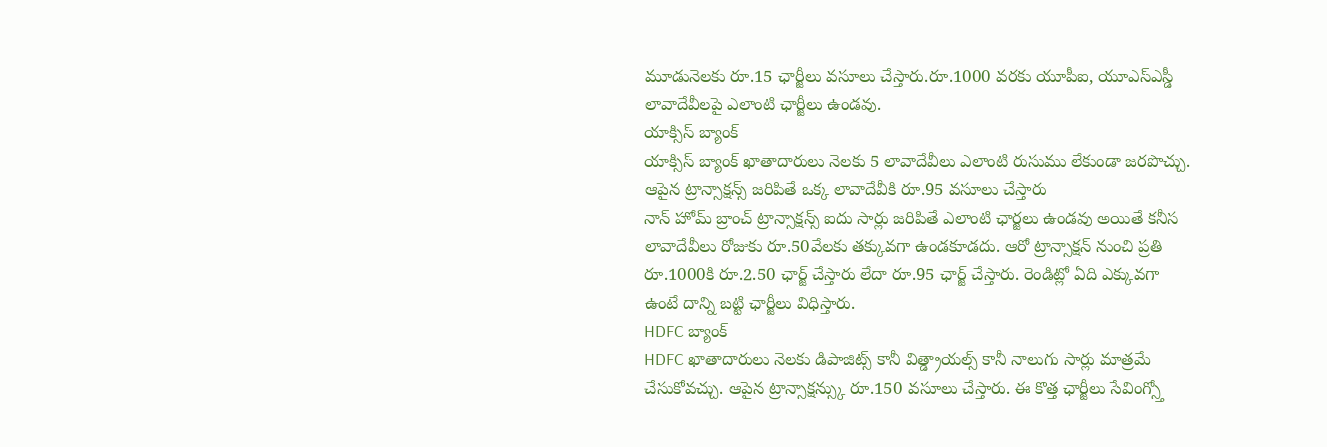మూడునెలకు రూ.15 ఛార్జీలు వసూలు చేస్తారు.రూ.1000 వరకు యూపీఐ, యూఎస్ఎస్డీ లావాదేవీలపై ఎలాంటి ఛార్జీలు ఉండవు.
యాక్సిస్ బ్యాంక్
యాక్సిస్ బ్యాంక్ ఖాతాదారులు నెలకు 5 లావాదేవీలు ఎలాంటి రుసుము లేకుండా జరపొచ్చు. ఆపైన ట్రాన్సాక్షన్స్ జరిపితే ఒక్క లావాదేవీకి రూ.95 వసూలు చేస్తారు
నాన్ హోమ్ బ్రాంచ్ ట్రాన్సాక్షన్స్ ఐదు సార్లు జరిపితే ఎలాంటి ఛార్జలు ఉండవు అయితే కనీస లావాదేవీలు రోజుకు రూ.50వేలకు తక్కువగా ఉండకూడదు. ఆరో ట్రాన్సాక్షన్ నుంచి ప్రతి రూ.1000కి రూ.2.50 ఛార్జ్ చేస్తారు లేదా రూ.95 ఛార్జ్ చేస్తారు. రెండిట్లో ఏది ఎక్కువగా ఉంటే దాన్ని బట్టి ఛార్జీలు విధిస్తారు.
HDFC బ్యాంక్
HDFC ఖాతాదారులు నెలకు డిపాజిట్స్ కానీ విత్డ్రాయల్స్ కానీ నాలుగు సార్లు మాత్రమే చేసుకోవచ్చు. ఆపైన ట్రాన్సాక్షన్స్కు రూ.150 వసూలు చేస్తారు. ఈ కొత్త ఛార్జీలు సేవింగ్స్తో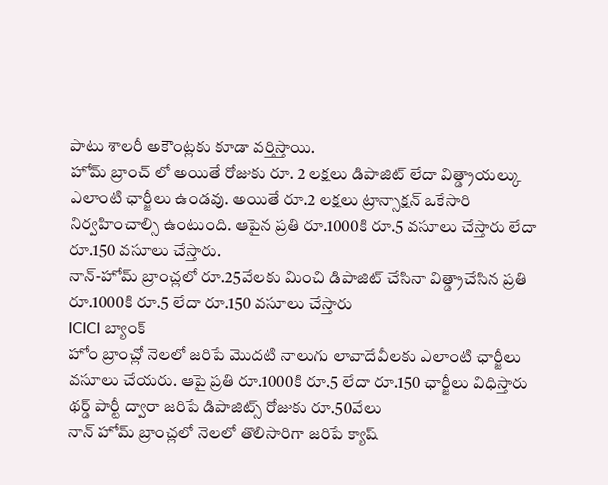పాటు శాలరీ అకౌంట్లకు కూడా వర్తిస్తాయి.
హోమ్ బ్రాంచ్ లో అయితే రోజుకు రూ. 2 లక్షలు డిపాజిట్ లేదా విత్డ్రాయల్కు ఎలాంటి ఛార్జీలు ఉండవు. అయితే రూ.2 లక్షలు ట్రాన్సాక్షన్ ఒకేసారి నిర్వహించాల్సి ఉంటుంది. ఆపైన ప్రతి రూ.1000కి రూ.5 వసూలు చేస్తారు లేదా రూ.150 వసూలు చేస్తారు.
నాన్-హోమ్ బ్రాంచ్లలో రూ.25వేలకు మించి డిపాజిట్ చేసినా విత్డ్రాచేసిన ప్రతి రూ.1000కి రూ.5 లేదా రూ.150 వసూలు చేస్తారు
ICICI బ్యాంక్
హోం బ్రాంచ్లో నెలలో జరిపే మొదటి నాలుగు లావాదేవీలకు ఎలాంటి ఛార్జీలు వసూలు చేయరు. ఆపై ప్రతి రూ.1000కి రూ.5 లేదా రూ.150 ఛార్జీలు విధిస్తారు
థర్డ్ పార్టీ ద్వారా జరిపే డిపాజిట్స్ రోజుకు రూ.50వేలు
నాన్ హోమ్ బ్రాంచ్లలో నెలలో తొలిసారిగా జరిపే క్యాష్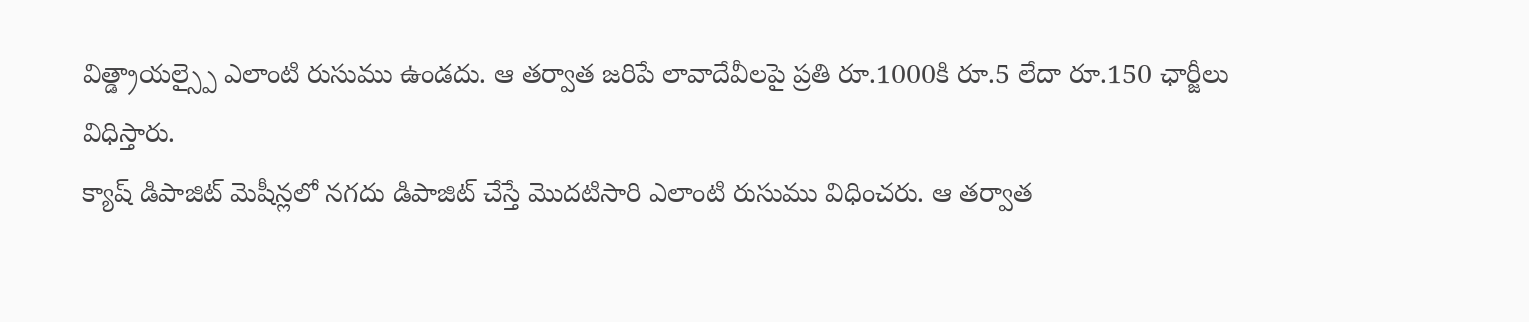విత్డ్రాయల్స్పై ఎలాంటి రుసుము ఉండదు. ఆ తర్వాత జరిపే లావాదేవీలపై ప్రతి రూ.1000కి రూ.5 లేదా రూ.150 ఛార్జీలు విధిస్తారు.
క్యాష్ డిపాజిట్ మెషీన్లలో నగదు డిపాజిట్ చేస్తే మొదటిసారి ఎలాంటి రుసుము విధించరు. ఆ తర్వాత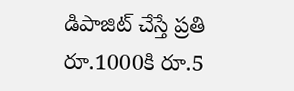డిపాజిట్ చేస్తే ప్రతి రూ.1000కి రూ.5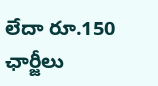లేదా రూ.150 ఛార్జీలు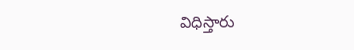విధిస్తారు